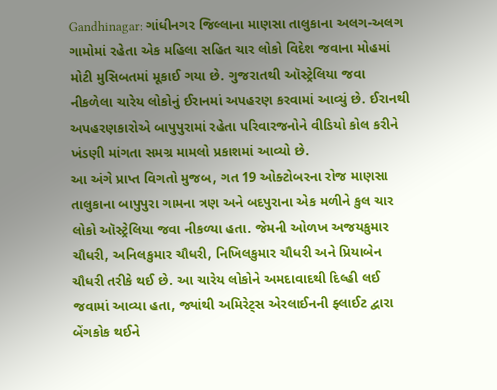Gandhinagar: ગાંધીનગર જિલ્લાના માણસા તાલુકાના અલગ-અલગ ગામોમાં રહેતા એક મહિલા સહિત ચાર લોકો વિદેશ જવાના મોહમાં મોટી મુસિબતમાં મૂકાઈ ગયા છે. ગુજરાતથી ઑસ્ટ્રેલિયા જવા નીકળેલા ચારેય લોકોનું ઈરાનમાં અપહરણ કરવામાં આવ્યું છે. ઈરાનથી અપહરણકારોએ બાપુપુરામાં રહેતા પરિવારજનોને વીડિયો કોલ કરીને ખંડણી માંગતા સમગ્ર મામલો પ્રકાશમાં આવ્યો છે.
આ અંગે પ્રાપ્ત વિગતો મુજબ, ગત 19 ઓક્ટોબરના રોજ માણસા તાલુકાના બાપુપુરા ગામના ત્રણ અને બદપુરાના એક મળીને કુલ ચાર લોકો ઑસ્ટ્રેલિયા જવા નીકળ્યા હતા. જેમની ઓળખ અજયકુમાર ચૌધરી, અનિલકુમાર ચૌધરી, નિખિલકુમાર ચૌધરી અને પ્રિયાબેન ચૌધરી તરીકે થઈ છે. આ ચારેય લોકોને અમદાવાદથી દિલ્હી લઈ જવામાં આવ્યા હતા, જ્યાંથી અમિરેટ્સ એરલાઈનની ફ્લાઈટ દ્વારા બેંગકોક થઈને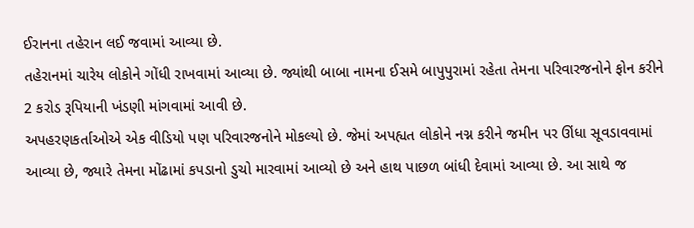ઈરાનના તહેરાન લઈ જવામાં આવ્યા છે.
તહેરાનમાં ચારેય લોકોને ગોંધી રાખવામાં આવ્યા છે. જ્યાંથી બાબા નામના ઈસમે બાપુપુરામાં રહેતા તેમના પરિવારજનોને ફોન કરીને 2 કરોડ રૂપિયાની ખંડણી માંગવામાં આવી છે.
અપહરણકર્તાઓએ એક વીડિયો પણ પરિવારજનોને મોકલ્યો છે. જેમાં અપહ્યત લોકોને નગ્ન કરીને જમીન પર ઊંધા સૂવડાવવામાં આવ્યા છે, જ્યારે તેમના મોંઢામાં કપડાનો ડુચો મારવામાં આવ્યો છે અને હાથ પાછળ બાંધી દેવામાં આવ્યા છે. આ સાથે જ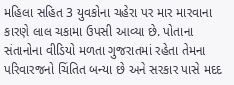મહિલા સહિત 3 યુવકોના ચહેરા પર માર મારવાના કારણે લાલ ચકામા ઉપસી આવ્યા છે. પોતાના સંતાનોના વીડિયો મળતા ગુજરાતમાં રહેતા તેમના પરિવારજનો ચિંતિત બન્યા છે અને સરકાર પાસે મદદ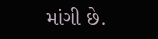માંગી છે.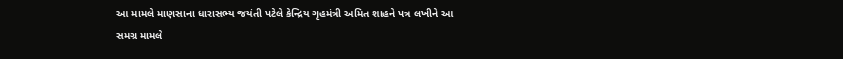આ મામલે માણસાના ધારાસભ્ય જયંતી પટેલે કેન્દ્રિય ગૃહમંત્રી અમિત શાહને પત્ર લખીને આ સમગ્ર મામલે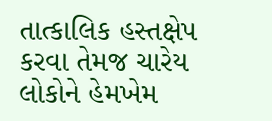તાત્કાલિક હસ્તક્ષેપ કરવા તેમજ ચારેય લોકોને હેમખેમ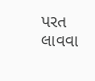પરત લાવવા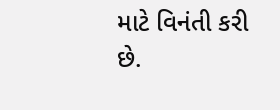માટે વિનંતી કરી છે.